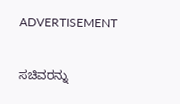ADVERTISEMENT

ಸಚಿವರನ್ನು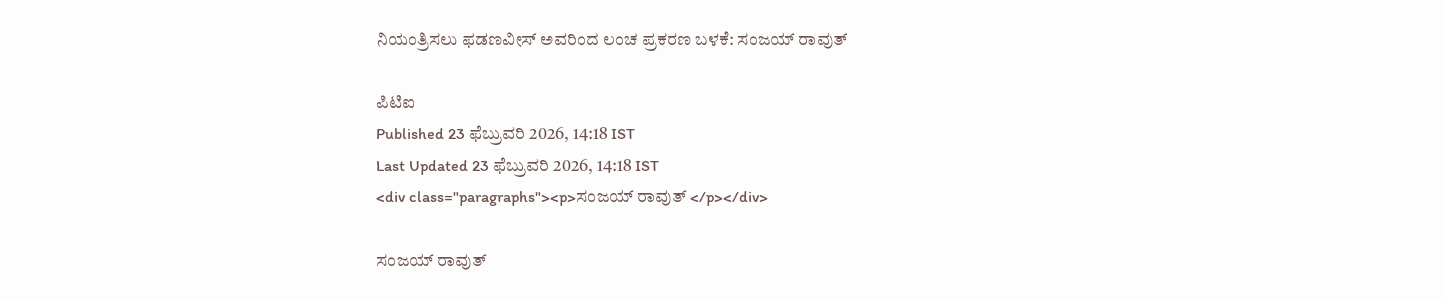ನಿಯಂತ್ರಿಸಲು ಫಡಣವೀಸ್ ಅವರಿಂದ ಲಂಚ ಪ್ರಕರಣ ಬಳಕೆ: ಸಂಜಯ್ ರಾವುತ್

ಪಿಟಿಐ
Published 23 ಫೆಬ್ರುವರಿ 2026, 14:18 IST
Last Updated 23 ಫೆಬ್ರುವರಿ 2026, 14:18 IST
<div class="paragraphs"><p>ಸಂಜಯ್ ರಾವುತ್ </p></div>

ಸಂಜಯ್ ರಾವುತ್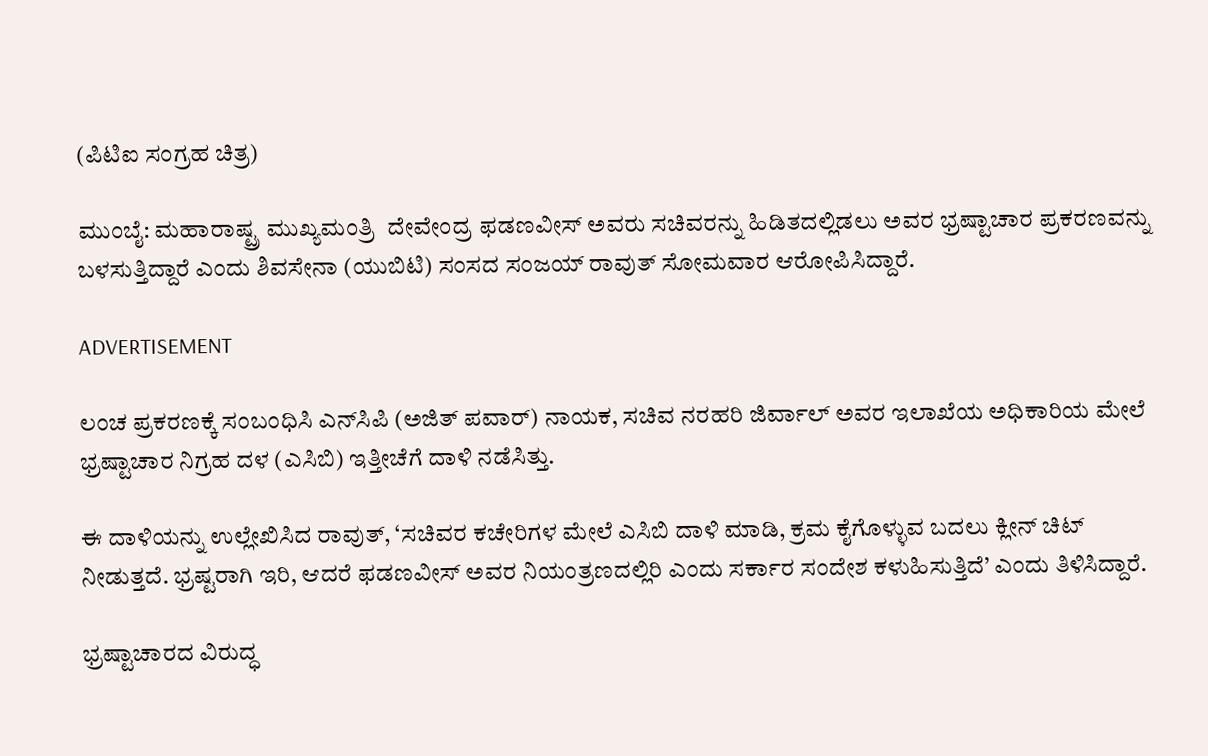(ಪಿಟಿಐ ಸಂಗ್ರಹ ಚಿತ್ರ)

ಮುಂಬೈ: ಮಹಾರಾಷ್ಟ್ರ ಮುಖ್ಯಮಂತ್ರಿ  ದೇವೇಂದ್ರ ಫಡಣವೀಸ್ ಅವರು ಸಚಿವರನ್ನು ಹಿಡಿತದಲ್ಲಿಡಲು ಅವರ ಭ್ರಷ್ಟಾಚಾರ ಪ್ರಕರಣವನ್ನು ಬಳಸುತ್ತಿದ್ದಾರೆ ಎಂದು ಶಿವಸೇನಾ (ಯುಬಿಟಿ) ಸಂಸದ ಸಂಜಯ್ ರಾವುತ್ ಸೋಮವಾರ ಆರೋಪಿಸಿದ್ದಾರೆ.

ADVERTISEMENT

ಲಂಚ ಪ್ರಕರಣಕ್ಕೆ ಸಂಬಂಧಿಸಿ ಎನ್‌ಸಿಪಿ (ಅಜಿತ್ ಪವಾರ್) ನಾಯಕ, ಸಚಿವ ನರಹರಿ ಜಿರ್ವಾಲ್ ಅವರ ಇಲಾಖೆಯ ಅಧಿಕಾರಿಯ ಮೇಲೆ ಭ್ರಷ್ಟಾಚಾರ ನಿಗ್ರಹ ದಳ (ಎಸಿಬಿ) ಇತ್ತೀಚೆಗೆ ದಾಳಿ ನಡೆಸಿತ್ತು.

ಈ ದಾಳಿಯನ್ನು ಉಲ್ಲೇಖಿಸಿದ ರಾವುತ್, ‘ಸಚಿವರ ಕಚೇರಿಗಳ ಮೇಲೆ ಎಸಿಬಿ ದಾಳಿ ಮಾಡಿ, ಕ್ರಮ ಕೈಗೊಳ್ಳುವ ಬದಲು ಕ್ಲೀನ್ ಚಿಟ್ ನೀಡುತ್ತದೆ. ಭ್ರಷ್ಟರಾಗಿ ಇರಿ, ಆದರೆ ಫಡಣವೀಸ್ ಅವರ ನಿಯಂತ್ರಣದಲ್ಲಿರಿ ಎಂದು ಸರ್ಕಾರ ಸಂದೇಶ ಕಳುಹಿಸುತ್ತಿದೆ’ ಎಂದು ತಿಳಿಸಿದ್ದಾರೆ.

ಭ್ರಷ್ಟಾಚಾರದ ವಿರುದ್ಧ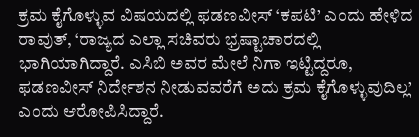ಕ್ರಮ ಕೈಗೊಳ್ಳುವ ವಿಷಯದಲ್ಲಿ ಫಡಣವೀಸ್ ‘ಕಪಟಿ’ ಎಂದು ಹೇಳಿದ ರಾವುತ್, ‘ರಾಜ್ಯದ ಎಲ್ಲಾ ಸಚಿವರು ಭ್ರಷ್ಟಾಚಾರದಲ್ಲಿ ಭಾಗಿಯಾಗಿದ್ದಾರೆ. ಎಸಿಬಿ ಅವರ ಮೇಲೆ ನಿಗಾ ಇಟ್ಟಿದ್ದರೂ, ಫಡಣವೀಸ್ ನಿರ್ದೇಶನ ನೀಡುವವರೆಗೆ ಅದು ಕ್ರಮ ಕೈಗೊಳ್ಳುವುದಿಲ್ಲ’ ಎಂದು ಆರೋಪಿಸಿದ್ದಾರೆ.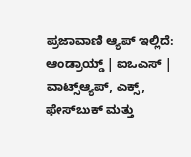ಪ್ರಜಾವಾಣಿ ಆ್ಯಪ್ ಇಲ್ಲಿದೆ: ಆಂಡ್ರಾಯ್ಡ್ | ಐಒಎಸ್ | ವಾಟ್ಸ್ಆ್ಯಪ್, ಎಕ್ಸ್, ಫೇಸ್‌ಬುಕ್ ಮತ್ತು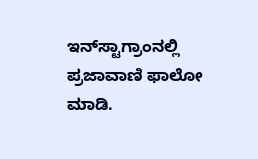ಇನ್‌ಸ್ಟಾಗ್ರಾಂನಲ್ಲಿ ಪ್ರಜಾವಾಣಿ ಫಾಲೋ ಮಾಡಿ.